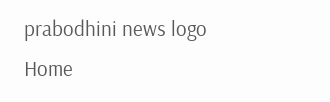prabodhini news logo
Home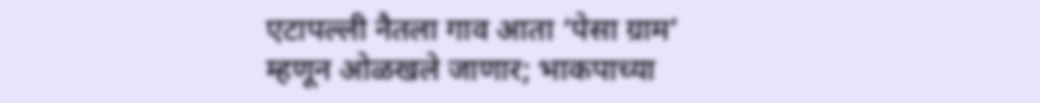एटापल्ली नैतला गाव आता ‘पेसा ग्राम’ म्हणून ओळखले जाणार; भाकपाच्या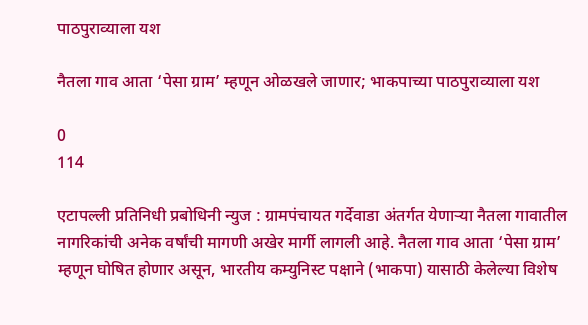पाठपुराव्याला यश

नैतला गाव आता ‘पेसा ग्राम’ म्हणून ओळखले जाणार; भाकपाच्या पाठपुराव्याला यश

0
114

एटापल्ली प्रतिनिधी प्रबोधिनी न्युज : ग्रामपंचायत गर्देवाडा अंतर्गत येणाऱ्या नैतला गावातील नागरिकांची अनेक वर्षांची मागणी अखेर मार्गी लागली आहे. नैतला गाव आता ‘पेसा ग्राम’ म्हणून घोषित होणार असून, भारतीय कम्युनिस्ट पक्षाने (भाकपा) यासाठी केलेल्या विशेष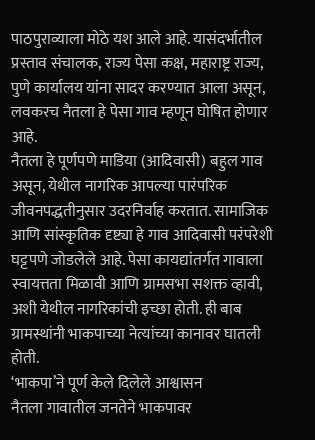पाठपुराव्याला मोठे यश आले आहे. यासंदर्भातील प्रस्ताव संचालक, राज्य पेसा कक्ष, महाराष्ट्र राज्य, पुणे कार्यालय यांना सादर करण्यात आला असून, लवकरच नैतला हे पेसा गाव म्हणून घोषित होणार आहे.
नैतला हे पूर्णपणे माडिया (आदिवासी) बहुल गाव असून, येथील नागरिक आपल्या पारंपरिक जीवनपद्धतीनुसार उदरनिर्वाह करतात. सामाजिक आणि सांस्कृतिक दृष्ट्या हे गाव आदिवासी परंपरेशी घट्टपणे जोडलेले आहे. पेसा कायद्यांतर्गत गावाला स्वायत्तता मिळावी आणि ग्रामसभा सशक्त व्हावी, अशी येथील नागरिकांची इच्छा होती. ही बाब ग्रामस्थांनी भाकपाच्या नेत्यांच्या कानावर घातली होती.
‘भाकपा’ने पूर्ण केले दिलेले आश्वासन
नैतला गावातील जनतेने भाकपावर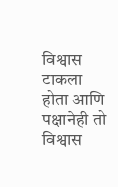विश्वास टाकला होता आणि पक्षानेही तो विश्वास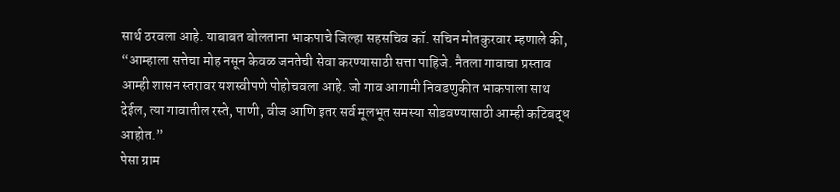सार्थ ठरवला आहे. याबाबत बोलताना भाकपाचे जिल्हा सहसचिव कॉ. सचिन मोतकुरवार म्हणाले की, “आम्हाला सत्तेचा मोह नसून केवळ जनतेची सेवा करण्यासाठी सत्ता पाहिजे. नैतला गावाचा प्रस्ताव आम्ही शासन स्तरावर यशस्वीपणे पोहोचवला आहे. जो गाव आगामी निवडणुकीत भाकपाला साथ देईल, त्या गावातील रस्ते, पाणी, वीज आणि इतर सर्व मूलभूत समस्या सोडवण्यासाठी आम्ही कटिबद्ध आहोत.”
पेसा ग्राम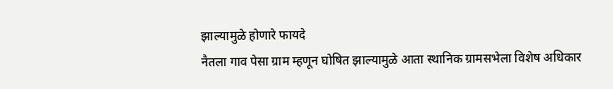झाल्यामुळे होणारे फायदे
नैतला गाव पेसा ग्राम म्हणून घोषित झाल्यामुळे आता स्थानिक ग्रामसभेला विशेष अधिकार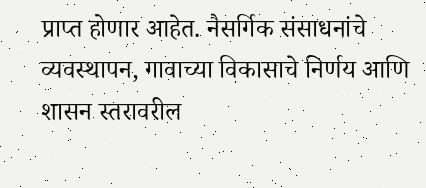प्राप्त होणार आहेत. नैसर्गिक संसाधनांचे व्यवस्थापन, गावाच्या विकासाचे निर्णय आणि शासन स्तरावरील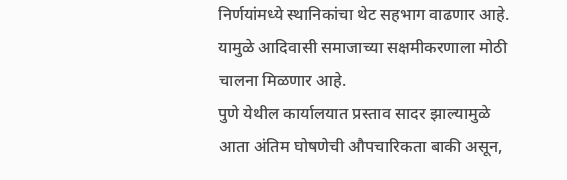निर्णयांमध्ये स्थानिकांचा थेट सहभाग वाढणार आहे. यामुळे आदिवासी समाजाच्या सक्षमीकरणाला मोठी चालना मिळणार आहे.
पुणे येथील कार्यालयात प्रस्ताव सादर झाल्यामुळे आता अंतिम घोषणेची औपचारिकता बाकी असून,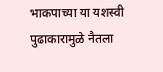भाकपाच्या या यशस्वी पुढाकारामुळे नैतला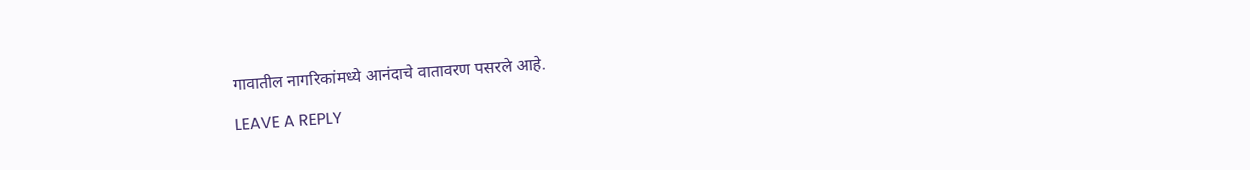गावातील नागरिकांमध्ये आनंदाचे वातावरण पसरले आहे.

LEAVE A REPLY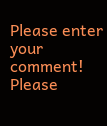Please enter your comment!
Please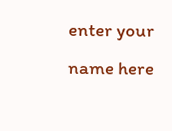enter your name here